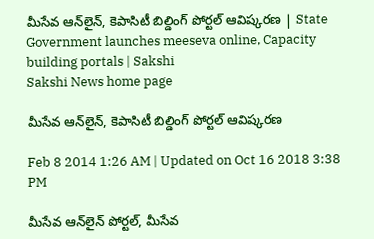మీసేవ ఆన్‌లైన్, కెపాసిటీ బిల్డింగ్ పోర్టల్ ఆవిష్కరణ | State Government launches meeseva online, Capacity building portals | Sakshi
Sakshi News home page

మీసేవ ఆన్‌లైన్, కెపాసిటీ బిల్డింగ్ పోర్టల్ ఆవిష్కరణ

Feb 8 2014 1:26 AM | Updated on Oct 16 2018 3:38 PM

మీసేవ ఆన్‌లైన్ పోర్టల్, మీసేవ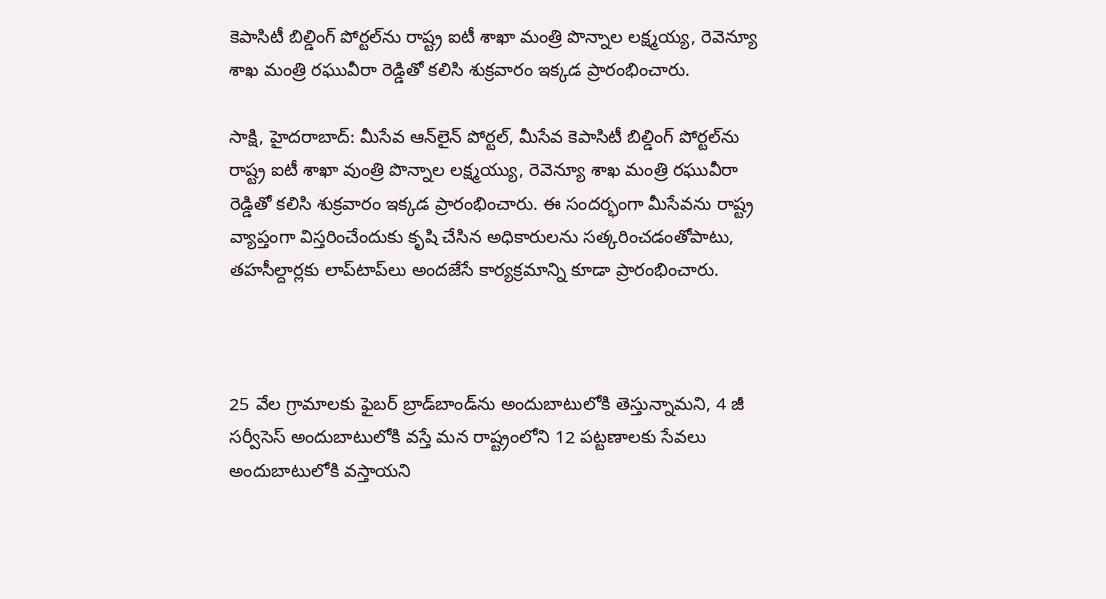కెపాసిటీ బిల్డింగ్ పోర్టల్‌ను రాష్ట్ర ఐటీ శాఖా మంత్రి పొన్నాల లక్ష్మయ్య, రెవెన్యూ శాఖ మంత్రి రఘువీరా రెడ్డితో కలిసి శుక్రవారం ఇక్కడ ప్రారంభించారు.

సాక్షి, హైదరాబాద్: మీసేవ ఆన్‌లైన్ పోర్టల్, మీసేవ కెపాసిటీ బిల్డింగ్ పోర్టల్‌ను రాష్ట్ర ఐటీ శాఖా వుంత్రి పొన్నాల లక్ష్మయ్యు, రెవెన్యూ శాఖ మంత్రి రఘువీరా రెడ్డితో కలిసి శుక్రవారం ఇక్కడ ప్రారంభించారు. ఈ సందర్భంగా మీసేవను రాష్ట్ర వ్యాప్తంగా విస్తరించేందుకు కృషి చేసిన అధికారులను సత్కరించడంతోపాటు, తహసీల్దార్లకు లాప్‌టాప్‌లు అందజేసే కార్యక్రమాన్ని కూడా ప్రారంభించారు.



25 వేల గ్రామాలకు ఫైబర్ బ్రాడ్‌బాండ్‌ను అందుబాటులోకి తెస్తున్నామని, 4 జీ సర్వీసెస్ అందుబాటులోకి వస్తే మన రాష్ట్రంలోని 12 పట్టణాలకు సేవలు అందుబాటులోకి వస్తాయని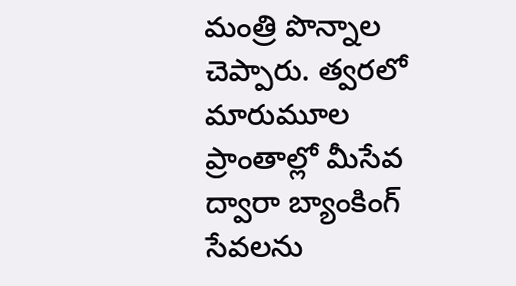మంత్రి పొన్నాల చెప్పారు. త్వరలో మారుమూల ప్రాంతాల్లో మీసేవ ద్వారా బ్యాంకింగ్ సేవలను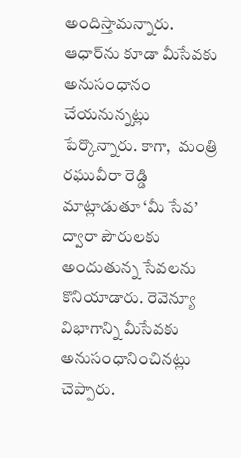అందిస్తామన్నారు. ఆధార్‌ను కూడా మీసేవకు అనుసంధానం చేయనున్నట్లు పేర్కొన్నారు. కాగా,  మంత్రి రఘువీరా రెడ్డి మాట్లాడుతూ ‘మీ సేవ’ ద్వారా పౌరులకు అందుతున్న సేవలను కొనియాడారు. రెవెన్యూ విభాగాన్ని మీసేవకు అనుసంధానించినట్లు చెప్పారు.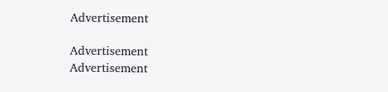Advertisement

Advertisement
Advertisement